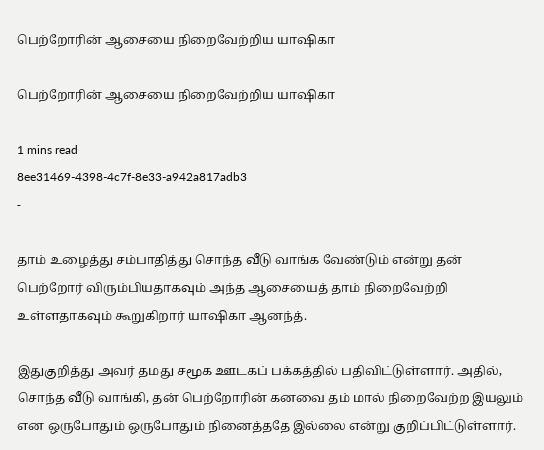பெற்றோரின் ஆசையை நிறைவேற்றிய யாஷிகா

பெற்றோரின் ஆசையை நிறைவேற்றிய யாஷிகா

1 mins read
8ee31469-4398-4c7f-8e33-a942a817adb3
-

தாம் உழைத்து சம்பாதித்து சொந்த வீடு வாங்க வேண்டும் என்று தன் பெற்றோர் விரும்பியதாகவும் அந்த ஆசையைத் தாம் நிறைவேற்றி உள்ளதாகவும் கூறுகிறார் யாஷிகா ஆனந்த்.

இதுகுறித்து அவர் தமது சமூக ஊடகப் பக்கத்தில் பதிவிட்டுள்ளார். அதில், சொந்த வீடு வாங்கி, தன் பெற்றோரின் கனவை தம் மால் நிறைவேற்ற இயலும் என ஒருபோதும் ஒருபோதும் நினைத்ததே இல்லை என்று குறிப்பிட்டுள்ளார்.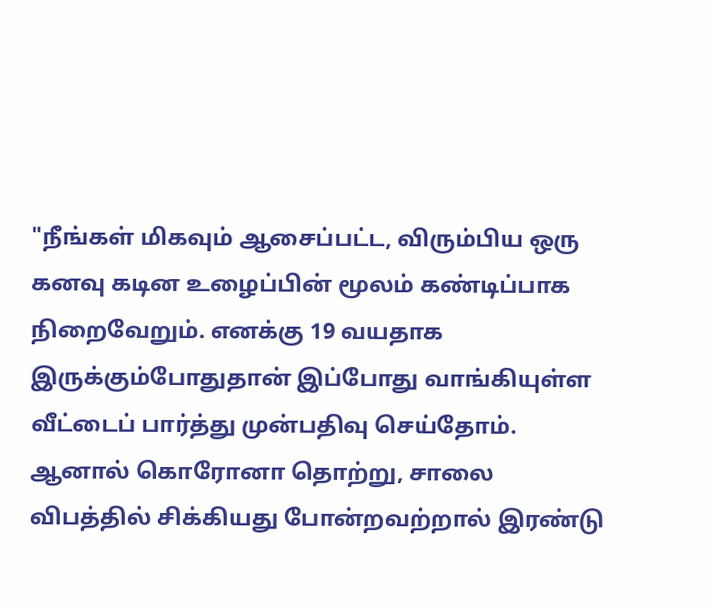"நீங்கள் மிகவும் ஆசைப்பட்ட, விரும்பிய ஒரு கனவு கடின உழைப்பின் மூலம் கண்டிப்பாக நிறைவேறும். எனக்கு 19 வயதாக இருக்கும்போதுதான் இப்போது வாங்கியுள்ள வீட்டைப் பார்த்து முன்பதிவு செய்தோம். ஆனால் கொரோனா தொற்று, சாலை விபத்தில் சிக்கியது போன்றவற்றால் இரண்டு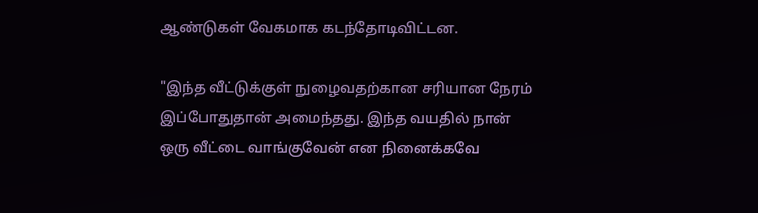ஆண்டுகள் வேகமாக கடந்தோடிவிட்டன.

"இந்த வீட்டுக்குள் நுழைவதற்கான சரியான நேரம் இப்போதுதான் அமைந்தது. இந்த வயதில் நான் ஒரு வீட்டை வாங்குவேன் என நினைக்கவே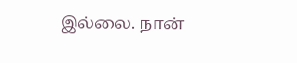இல்லை. நான்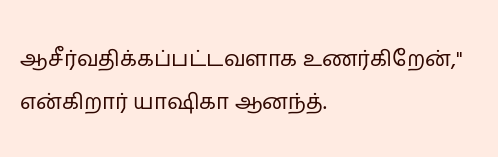ஆசீர்வதிக்கப்பட்டவளாக உணர்கிறேன்," என்கிறார் யாஷிகா ஆனந்த்.